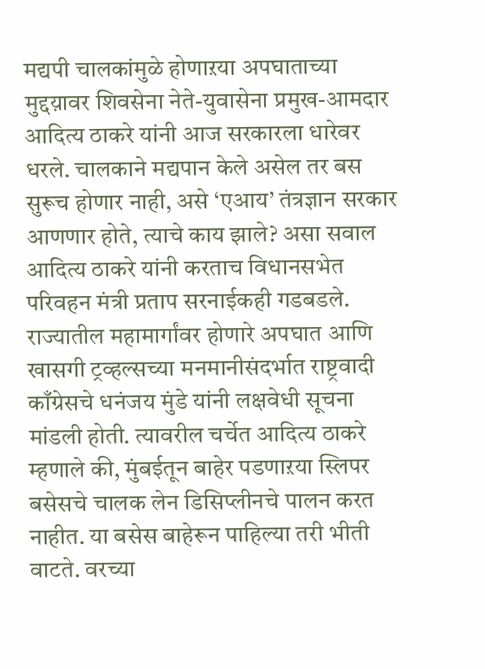मद्यपी चालकांमुळे होणाऱया अपघाताच्या मुद्दय़ावर शिवसेना नेते-युवासेना प्रमुख-आमदार आदित्य ठाकरे यांनी आज सरकारला धारेवर धरले. चालकाने मद्यपान केले असेल तर बस सुरूच होणार नाही, असे ‘एआय’ तंत्रज्ञान सरकार आणणार होते, त्याचे काय झाले? असा सवाल आदित्य ठाकरे यांनी करताच विधानसभेत परिवहन मंत्री प्रताप सरनाईकही गडबडले.
राज्यातील महामार्गांवर होणारे अपघात आणि खासगी ट्रव्हल्सच्या मनमानीसंदर्भात राष्ट्रवादी काँग्रेसचे धनंजय मुंडे यांनी लक्षवेधी सूचना मांडली होती. त्यावरील चर्चेत आदित्य ठाकरे म्हणाले की, मुंबईतून बाहेर पडणाऱया स्लिपर बसेसचे चालक लेन डिसिप्लीनचे पालन करत नाहीत. या बसेस बाहेरून पाहिल्या तरी भीती वाटते. वरच्या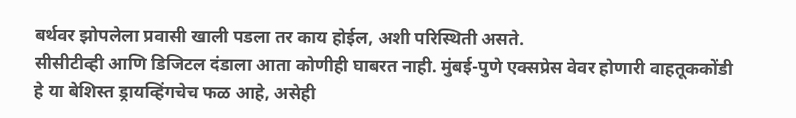बर्थवर झोपलेला प्रवासी खाली पडला तर काय होईल, अशी परिस्थिती असते.
सीसीटीव्ही आणि डिजिटल दंडाला आता कोणीही घाबरत नाही. मुंबई-पुणे एक्सप्रेस वेवर होणारी वाहतूककोंडी हे या बेशिस्त ड्रायव्हिंगचेच फळ आहे, असेही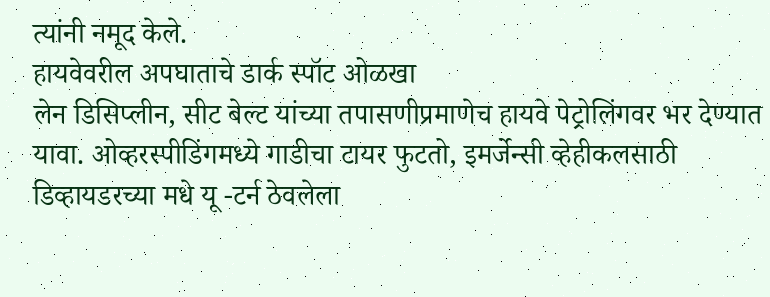त्यांनी नमूद केले.
हायवेवरील अपघाताचे डार्क स्पॉट ओळखा
लेन डिसिप्लीन, सीट बेल्ट यांच्या तपासणीप्रमाणेच हायवे पेट्रोलिंगवर भर देण्यात यावा. ओव्हरस्पीडिंगमध्ये गाडीचा टायर फुटतो, इमर्जेन्सी व्हेहीकलसाठी डिव्हायडरच्या मधे यू -टर्न ठेवलेला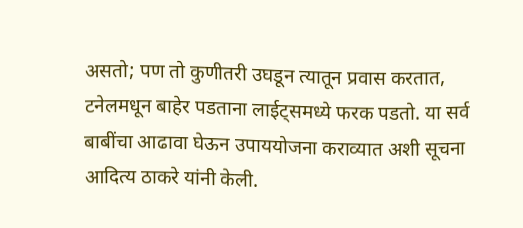असतो; पण तो कुणीतरी उघडून त्यातून प्रवास करतात, टनेलमधून बाहेर पडताना लाईट्समध्ये फरक पडतो. या सर्व बाबींचा आढावा घेऊन उपाययोजना कराव्यात अशी सूचना आदित्य ठाकरे यांनी केली.